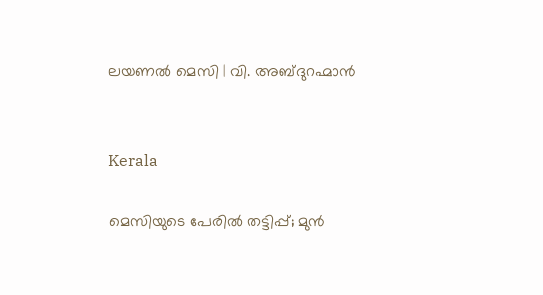ലയണൽ‌ മെസി | വി. അബ്ദുറഹ്മാൻ


Kerala

മെസിയുടെ പേരിൽ തട്ടിപ്പ്; മുൻ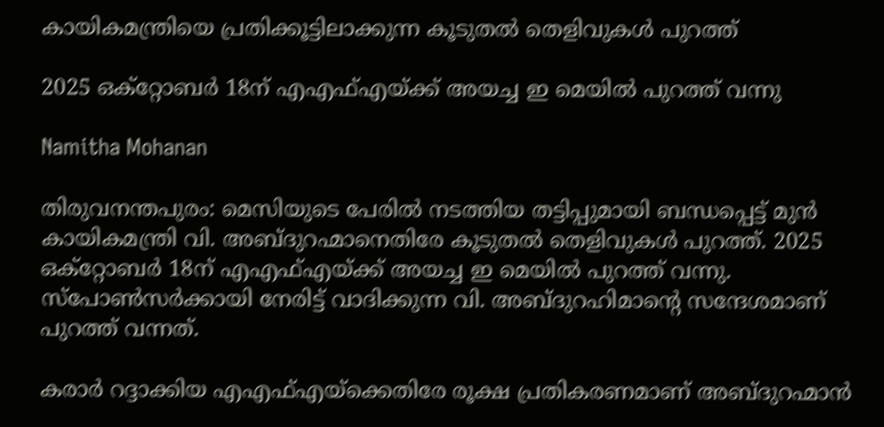കായികമന്ത്രിയെ പ്രതിക്കൂട്ടിലാക്കുന്ന കൂടുതൽ തെളിവുകൾ പുറത്ത്

2025 ഒക്റ്റോബർ 18ന് എഎഫ്എയ്ക്ക് അയച്ച ഇ മെയിൽ പുറത്ത് വന്നു

Namitha Mohanan

തിരുവനന്തപുരം: മെസിയുടെ പേരിൽ നടത്തിയ തട്ടിപ്പുമായി ബന്ധപ്പെട്ട് മുൻ കായികമന്ത്രി വി. അബ്ദുറഹ്മാനെതിരേ കൂടുതൽ തെളിവുകൾ പുറത്ത്. 2025 ഒക്റ്റോബർ 18ന് എഎഫ്എയ്ക്ക് അയച്ച ഇ മെയിൽ പുറത്ത് വന്നു. സ്പോൺസർക്കായി നേരിട്ട് വാദിക്കുന്ന വി. അബ്ദുറഹിമാന്‍റെ സന്ദേശമാണ് പുറത്ത് വന്നത്.

കരാർ റദ്ദാക്കിയ എഎഫ്എയ്ക്കെതിരേ രൂക്ഷ പ്രതികരണമാണ് അബ്ദുറഹ്മാൻ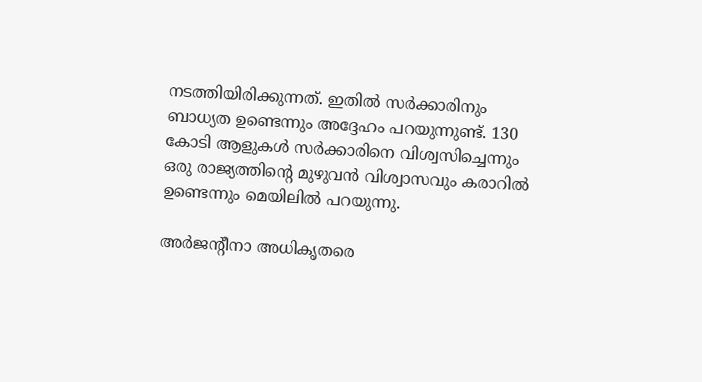നടത്തിയിരിക്കുന്നത്. ഇതിൽ‌ സർക്കാരിനും ബാധ്യത ഉണ്ടെന്നും അദ്ദേഹം പറയുന്നുണ്ട്. 130 കോടി ആളുകൾ സർക്കാരിനെ വിശ്വസിച്ചെന്നും ഒരു രാജ്യത്തിന്‍റെ മുഴുവൻ വിശ്വാസവും കരാറിൽ ഉണ്ടെന്നും മെയിലിൽ പറയുന്നു.

അർജന്‍റീനാ അധികൃതരെ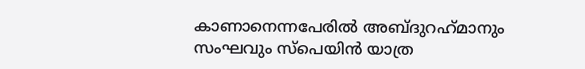കാണാനെന്നപേരിൽ അബ്ദുറഹ്‌മാനും സംഘവും സ്പെയിൻ യാത്ര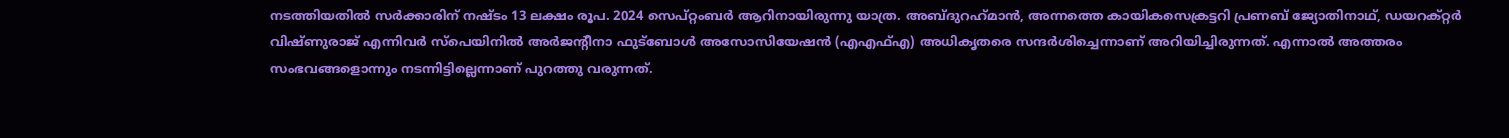നടത്തിയതിൽ സർക്കാരിന് നഷ്ടം 13 ലക്ഷം രൂപ. 2024 സെപ്റ്റംബർ ആറിനായിരുന്നു യാത്ര. അബ്ദുറഹ്‌മാൻ, അന്നത്തെ കായികസെക്രട്ടറി പ്രണബ് ജ്യോതിനാഥ്, ഡയറക്റ്റർ വിഷ്ണുരാജ് എന്നിവർ സ്പെയിനിൽ അർജന്‍റീനാ ഫുട്‌ബോൾ അസോസിയേഷൻ (എഎഫ്എ) അധികൃതരെ സന്ദർശിച്ചെന്നാണ് അറിയിച്ചിരുന്നത്. എന്നാൽ അത്തരം സംഭവങ്ങളൊന്നും നടന്നിട്ടില്ലെന്നാണ് പുറത്തു വരുന്നത്.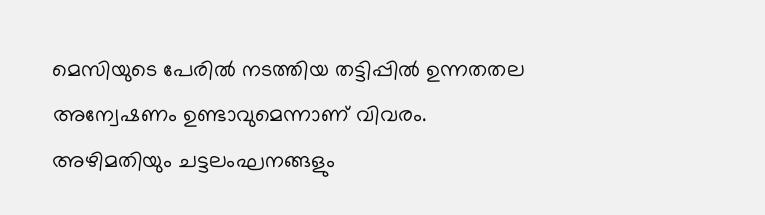മെസിയുടെ പേരിൽ നടത്തിയ തട്ടിപ്പിൽ ഉന്നതതല അന്വേഷണം ഉണ്ടാവുമെന്നാണ് വിവരം. അഴിമതിയും ചട്ടലംഘനങ്ങളും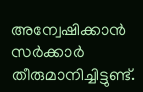അന്വേഷിക്കാൻ സർക്കാർ തീരുമാനിച്ചിട്ടുണ്ട്.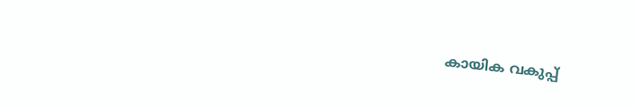കായിക വകുപ്പ്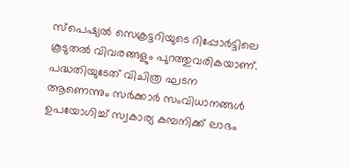സ്പെഷ്യൽ സെക്രട്ടറിയുടെ റിപ്പോർട്ടിലെ കൂടുതൽ വിവരങ്ങളും പുറത്തുവരികയാണ്. പദ്ധതിയുടേത് വിചിത്ര ഘടന ആണെന്നും സർക്കാർ സംവിധാനങ്ങൾ ഉപയോഗിച്ച് സ്വകാര്യ കമ്പനിക്ക് ലാഭം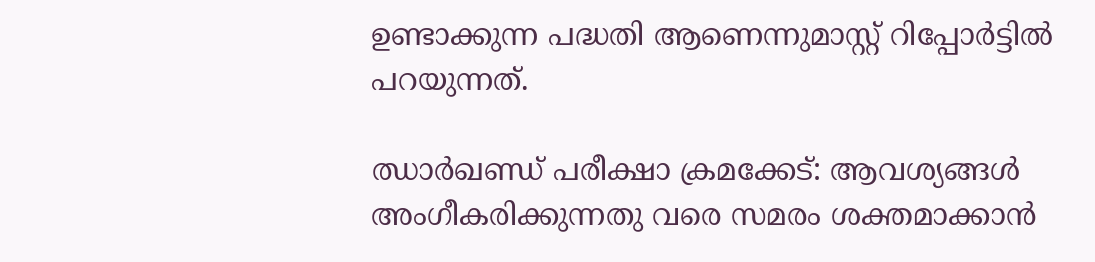ഉണ്ടാക്കുന്ന പദ്ധതി ആണെന്നുമാസ്റ്റ് റിപ്പോർട്ടിൽ പറയുന്നത്.

ഝാർഖണ്ഡ് പരീക്ഷാ ക്രമക്കേട്: ആവശ‍്യങ്ങൾ അംഗീകരിക്കുന്നതു വരെ സമരം ശക്തമാക്കാൻ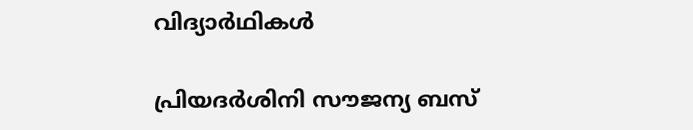വിദ‍്യാർഥികൾ

പ്രിയദർശിനി സൗജന്യ ബസ്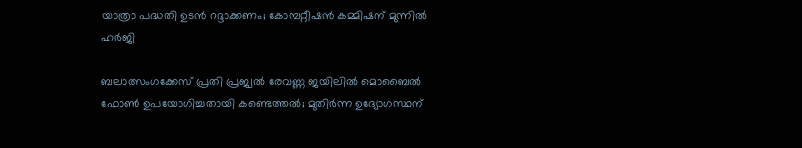യാത്രാ പദ്ധതി ഉടൻ റദ്ദാക്കണം; കോമ്പറ്റീഷൻ കമ്മിഷന് മുന്നിൽ ഹർജി

ബലാത്സംഗക്കേസ് പ്രതി പ്രജ്വൽ രേവണ്ണ ജയിലിൽ മൊബൈൽ ഫോൺ ഉപയോഗിച്ചതായി കണ്ടെത്തൽ; മുതിർന്ന ഉദ‍്യോഗസ്ഥന്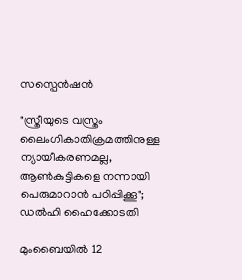സസ്പെൻഷൻ

"സ്ത്രീയുടെ വസ്ത്രം ലൈംഗികാതിക്രമത്തിനുള്ള ന്യായീകരണമല്ല, ആൺകുട്ടികളെ നന്നായി പെരുമാറാൻ പഠിപ്പിക്കൂ"; ഡൽഹി ഹൈക്കോടതി

മുംബൈയിൽ 12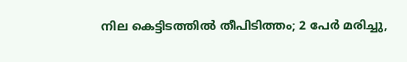നില കെട്ടിടത്തിൽ തീപിടിത്തം; 2 പേർ മരിച്ചു,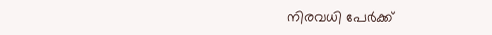നിരവധി പേർക്ക്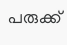പരുക്ക്